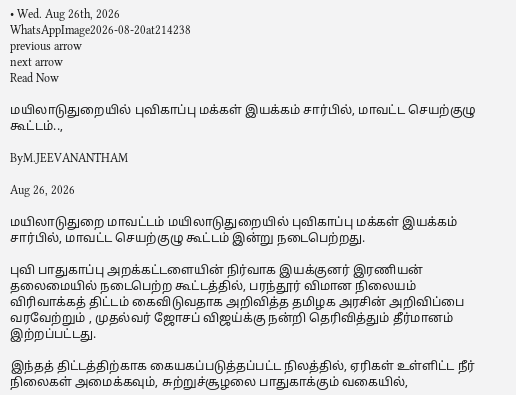• Wed. Aug 26th, 2026
WhatsAppImage2026-08-20at214238
previous arrow
next arrow
Read Now

மயிலாடுதுறையில் புவிகாப்பு மக்கள் இயக்கம் சார்பில், மாவட்ட செயற்குழு கூட்டம்..,

ByM.JEEVANANTHAM

Aug 26, 2026

மயிலாடுதுறை மாவட்டம் மயிலாடுதுறையில் புவிகாப்பு மக்கள் இயக்கம் சார்பில், மாவட்ட செயற்குழு கூட்டம் இன்று நடைபெற்றது.

புவி பாதுகாப்பு அறக்கட்டளையின் நிர்வாக இயக்குனர் இரணியன் தலைமையில் நடைபெற்ற கூட்டத்தில், பரந்தூர் விமான நிலையம் விரிவாக்கத் திட்டம் கைவிடுவதாக அறிவித்த தமிழக அரசின் அறிவிப்பை வரவேற்றும் , முதல்வர் ஜோசப் விஜய்க்கு நன்றி தெரிவித்தும் தீர்மானம் இற்றப்பட்டது.

இந்தத் திட்டத்திற்காக கையகப்படுத்தப்பட்ட நிலத்தில், ஏரிகள் உள்ளிட்ட நீர் நிலைகள் அமைக்கவும், சுற்றுச்சூழலை பாதுகாக்கும் வகையில்,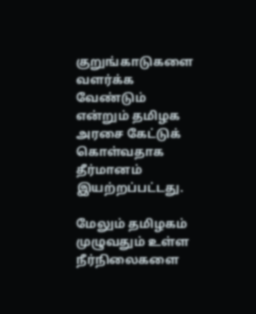குறுங்காடுகளை வளர்க்க வேண்டும் என்றும் தமிழக அரசை கேட்டுக் கொள்வதாக தீர்மானம் இயற்றப்பட்டது.

மேலும் தமிழகம் முழுவதும் உள்ள நீர்நிலைகளை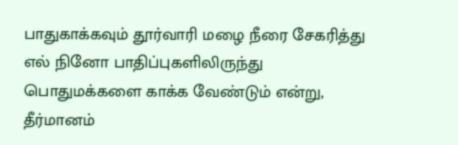பாதுகாக்கவும் தூர்வாரி மழை நீரை சேகரித்து எல் நினோ பாதிப்புகளிலிருந்து பொதுமக்களை காக்க வேண்டும் என்று, தீர்மானம்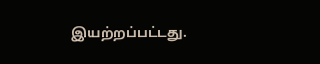இயற்றப்பட்டது.